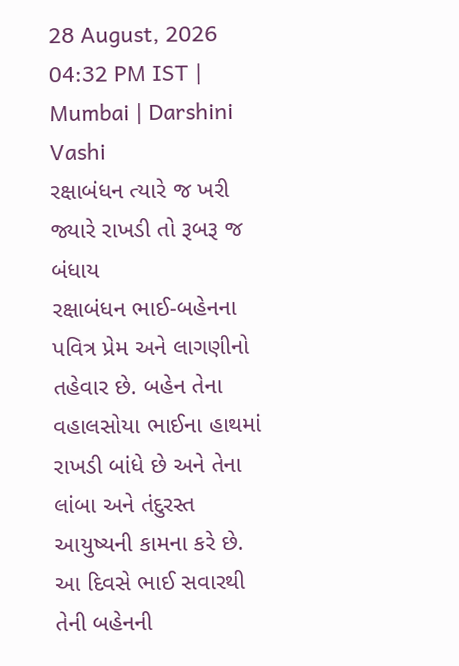28 August, 2026 04:32 PM IST | Mumbai | Darshini Vashi
રક્ષાબંધન ત્યારે જ ખરી જ્યારે રાખડી તો રૂબરૂ જ બંધાય
રક્ષાબંધન ભાઈ-બહેનના પવિત્ર પ્રેમ અને લાગણીનો તહેવાર છે. બહેન તેના વહાલસોયા ભાઈના હાથમાં રાખડી બાંધે છે અને તેના લાંબા અને તંદુરસ્ત આયુષ્યની કામના કરે છે. આ દિવસે ભાઈ સવારથી તેની બહેનની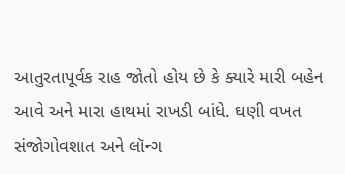આતુરતાપૂર્વક રાહ જોતો હોય છે કે ક્યારે મારી બહેન આવે અને મારા હાથમાં રાખડી બાંધે. ઘણી વખત સંજોગોવશાત અને લૉન્ગ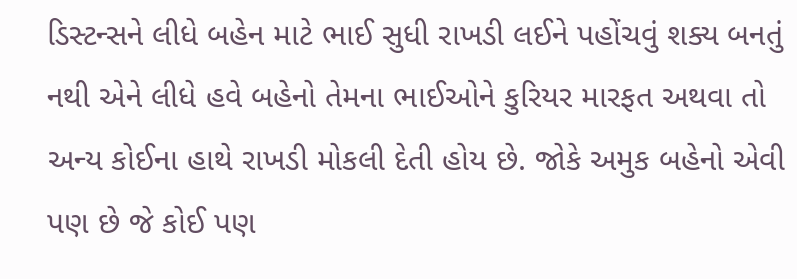ડિસ્ટન્સને લીધે બહેન માટે ભાઈ સુધી રાખડી લઈને પહોંચવું શક્ય બનતું નથી એને લીધે હવે બહેનો તેમના ભાઈઓને કુરિયર મારફત અથવા તો અન્ય કોઈના હાથે રાખડી મોકલી દેતી હોય છે. જોકે અમુક બહેનો એવી પણ છે જે કોઈ પણ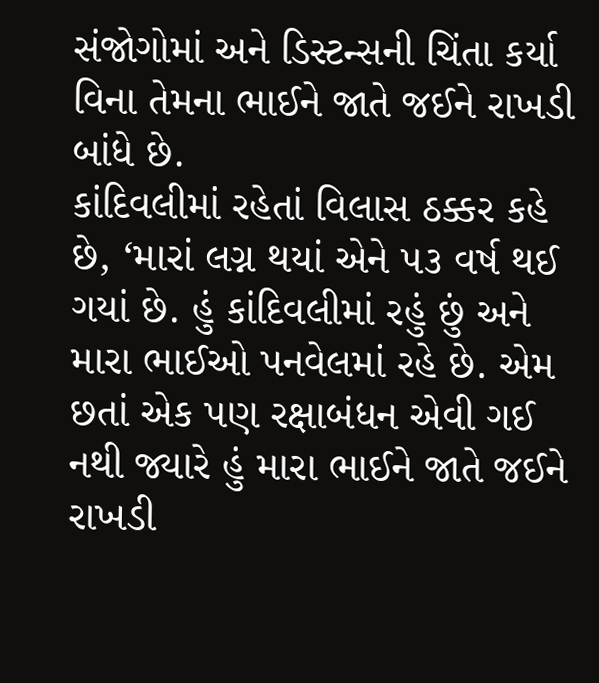સંજોગોમાં અને ડિસ્ટન્સની ચિંતા કર્યા વિના તેમના ભાઈને જાતે જઈને રાખડી બાંધે છે.
કાંદિવલીમાં રહેતાં વિલાસ ઠક્કર કહે છે, ‘મારાં લગ્ન થયાં એને ૫૩ વર્ષ થઈ ગયાં છે. હું કાંદિવલીમાં રહું છું અને મારા ભાઈઓ પનવેલમાં રહે છે. એમ છતાં એક પણ રક્ષાબંધન એવી ગઈ નથી જ્યારે હું મારા ભાઈને જાતે જઈને રાખડી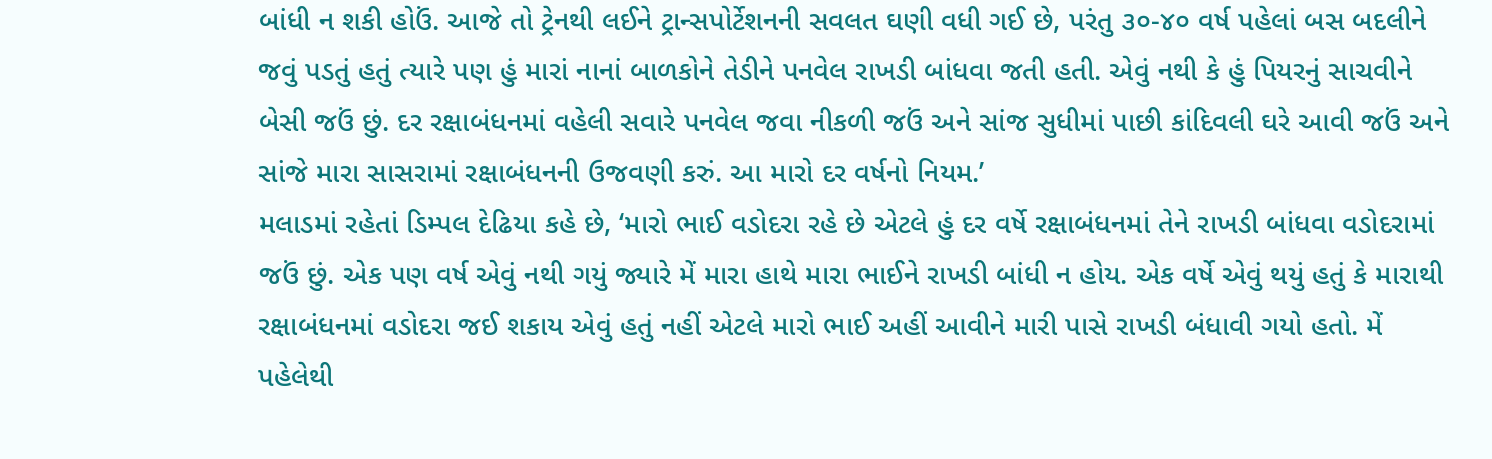બાંધી ન શકી હોઉં. આજે તો ટ્રેનથી લઈને ટ્રાન્સપોર્ટેશનની સવલત ઘણી વધી ગઈ છે, પરંતુ ૩૦-૪૦ વર્ષ પહેલાં બસ બદલીને જવું પડતું હતું ત્યારે પણ હું મારાં નાનાં બાળકોને તેડીને પનવેલ રાખડી બાંધવા જતી હતી. એવું નથી કે હું પિયરનું સાચવીને બેસી જઉં છું. દર રક્ષાબંધનમાં વહેલી સવારે પનવેલ જવા નીકળી જઉં અને સાંજ સુધીમાં પાછી કાંદિવલી ઘરે આવી જઉં અને સાંજે મારા સાસરામાં રક્ષાબંધનની ઉજવણી કરું. આ મારો દર વર્ષનો નિયમ.’
મલાડમાં રહેતાં ડિમ્પલ દેઢિયા કહે છે, ‘મારો ભાઈ વડોદરા રહે છે એટલે હું દર વર્ષે રક્ષાબંધનમાં તેને રાખડી બાંધવા વડોદરામાં જઉં છું. એક પણ વર્ષ એવું નથી ગયું જ્યારે મેં મારા હાથે મારા ભાઈને રાખડી બાંધી ન હોય. એક વર્ષે એવું થયું હતું કે મારાથી રક્ષાબંધનમાં વડોદરા જઈ શકાય એવું હતું નહીં એટલે મારો ભાઈ અહીં આવીને મારી પાસે રાખડી બંધાવી ગયો હતો. મેં પહેલેથી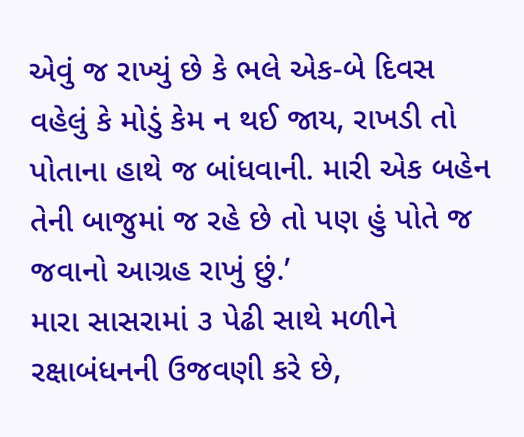એવું જ રાખ્યું છે કે ભલે એક-બે દિવસ વહેલું કે મોડું કેમ ન થઈ જાય, રાખડી તો પોતાના હાથે જ બાંધવાની. મારી એક બહેન તેની બાજુમાં જ રહે છે તો પણ હું પોતે જ જવાનો આગ્રહ રાખું છું.’
મારા સાસરામાં ૩ પેઢી સાથે મળીને રક્ષાબંધનની ઉજવણી કરે છે,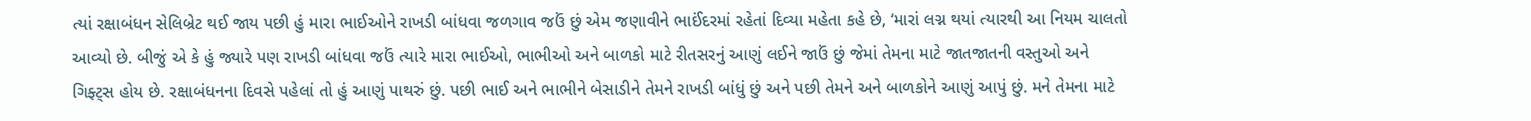ત્યાં રક્ષાબંધન સેલિબ્રેટ થઈ જાય પછી હું મારા ભાઈઓને રાખડી બાંધવા જળગાવ જઉં છું એમ જણાવીને ભાઈંદરમાં રહેતાં દિવ્યા મહેતા કહે છે, ‘મારાં લગ્ન થયાં ત્યારથી આ નિયમ ચાલતો આવ્યો છે. બીજું એ કે હું જ્યારે પણ રાખડી બાંધવા જઉં ત્યારે મારા ભાઈઓ, ભાભીઓ અને બાળકો માટે રીતસરનું આણું લઈને જાઉં છું જેમાં તેમના માટે જાતજાતની વસ્તુઓ અને ગિફ્ટ્સ હોય છે. રક્ષાબંધનના દિવસે પહેલાં તો હું આણું પાથરું છું. પછી ભાઈ અને ભાભીને બેસાડીને તેમને રાખડી બાંધું છું અને પછી તેમને અને બાળકોને આણું આપું છું. મને તેમના માટે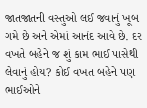જાતજાતની વસ્તુઓ લઈ જવાનું ખૂબ ગમે છે અને એમાં આનંદ આવે છે. દર વખતે બહેને જ શું કામ ભાઈ પાસેથી લેવાનું હોય? કોઈ વખત બહેને પણ ભાઈઓને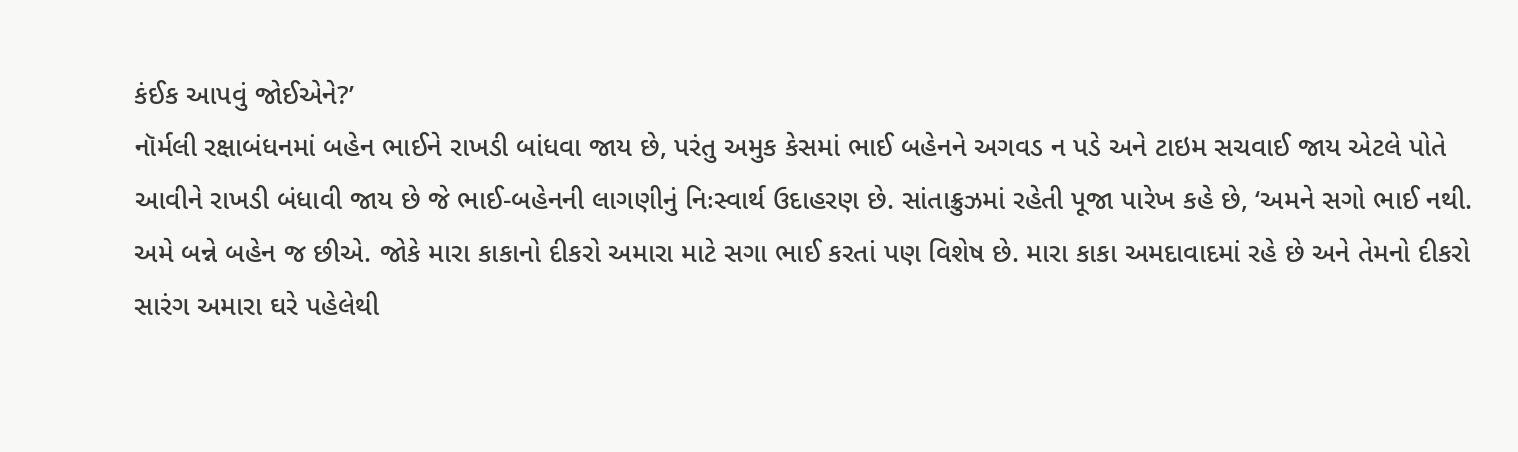કંઈક આપવું જોઈએને?’
નૉર્મલી રક્ષાબંધનમાં બહેન ભાઈને રાખડી બાંધવા જાય છે, પરંતુ અમુક કેસમાં ભાઈ બહેનને અગવડ ન પડે અને ટાઇમ સચવાઈ જાય એટલે પોતે આવીને રાખડી બંધાવી જાય છે જે ભાઈ-બહેનની લાગણીનું નિઃસ્વાર્થ ઉદાહરણ છે. સાંતાક્રુઝમાં રહેતી પૂજા પારેખ કહે છે, ‘અમને સગો ભાઈ નથી. અમે બન્ને બહેન જ છીએ. જોકે મારા કાકાનો દીકરો અમારા માટે સગા ભાઈ કરતાં પણ વિશેષ છે. મારા કાકા અમદાવાદમાં રહે છે અને તેમનો દીકરો સારંગ અમારા ઘરે પહેલેથી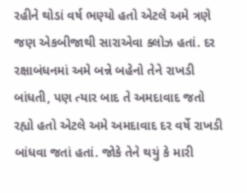રહીને થોડાં વર્ષ ભણ્યો હતો એટલે અમે ત્રણે જણ એકબીજાથી સારાએવા ક્લોઝ હતાં. દર રક્ષાબંધનમાં અમે બન્ને બહેનો તેને રાખડી બાંધતી, પણ ત્યાર બાદ તે અમદાવાદ જતો રહ્યો હતો એટલે અમે અમદાવાદ દર વર્ષે રાખડી બાંધવા જતાં હતાં. જોકે તેને થયું કે મારી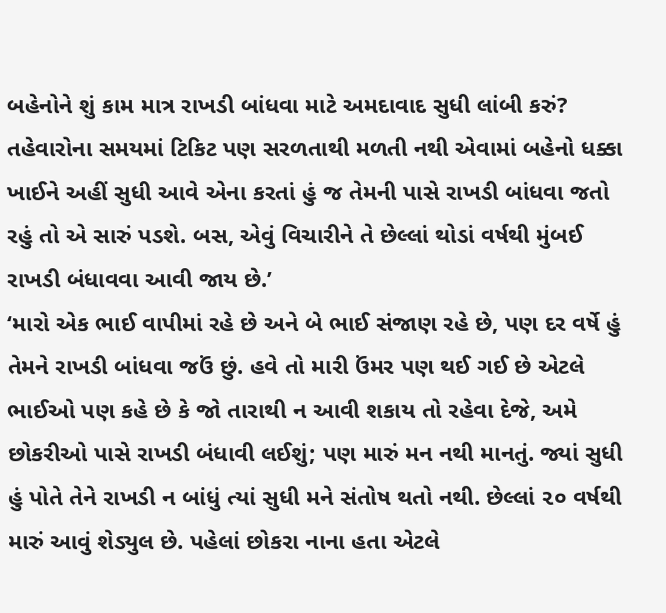બહેનોને શું કામ માત્ર રાખડી બાંધવા માટે અમદાવાદ સુધી લાંબી કરું? તહેવારોના સમયમાં ટિકિટ પણ સરળતાથી મળતી નથી એવામાં બહેનો ધક્કા ખાઈને અહીં સુધી આવે એના કરતાં હું જ તેમની પાસે રાખડી બાંધવા જતો રહું તો એ સારું પડશે. બસ, એવું વિચારીને તે છેલ્લાં થોડાં વર્ષથી મુંબઈ રાખડી બંધાવવા આવી જાય છે.’
‘મારો એક ભાઈ વાપીમાં રહે છે અને બે ભાઈ સંજાણ રહે છે, પણ દર વર્ષે હું તેમને રાખડી બાંધવા જઉં છું. હવે તો મારી ઉંમર પણ થઈ ગઈ છે એટલે ભાઈઓ પણ કહે છે કે જો તારાથી ન આવી શકાય તો રહેવા દેજે, અમે છોકરીઓ પાસે રાખડી બંધાવી લઈશું; પણ મારું મન નથી માનતું. જ્યાં સુધી હું પોતે તેને રાખડી ન બાંધું ત્યાં સુધી મને સંતોષ થતો નથી. છેલ્લાં ૨૦ વર્ષથી મારું આવું શેડ્યુલ છે. પહેલાં છોકરા નાના હતા એટલે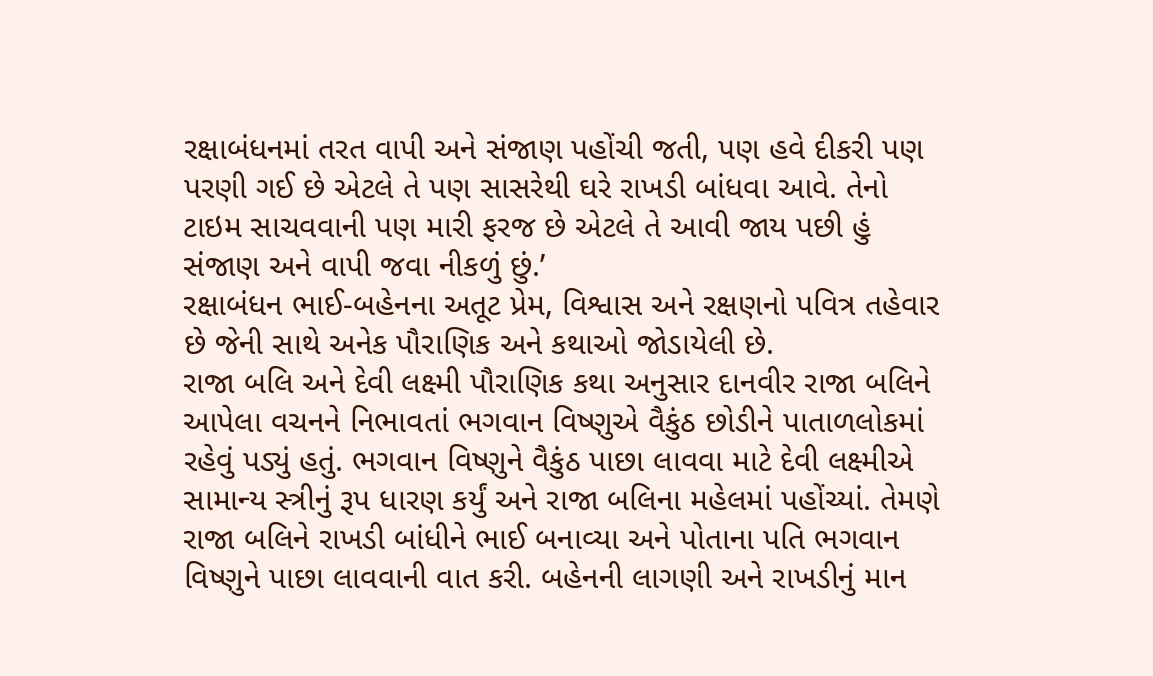રક્ષાબંધનમાં તરત વાપી અને સંજાણ પહોંચી જતી, પણ હવે દીકરી પણ પરણી ગઈ છે એટલે તે પણ સાસરેથી ઘરે રાખડી બાંધવા આવે. તેનો ટાઇમ સાચવવાની પણ મારી ફરજ છે એટલે તે આવી જાય પછી હું સંજાણ અને વાપી જવા નીકળું છું.’
રક્ષાબંધન ભાઈ-બહેનના અતૂટ પ્રેમ, વિશ્વાસ અને રક્ષણનો પવિત્ર તહેવાર છે જેની સાથે અનેક પૌરાણિક અને કથાઓ જોડાયેલી છે.
રાજા બલિ અને દેવી લક્ષ્મી પૌરાણિક કથા અનુસાર દાનવીર રાજા બલિને આપેલા વચનને નિભાવતાં ભગવાન વિષ્ણુએ વૈકુંઠ છોડીને પાતાળલોકમાં રહેવું પડ્યું હતું. ભગવાન વિષ્ણુને વૈકુંઠ પાછા લાવવા માટે દેવી લક્ષ્મીએ સામાન્ય સ્ત્રીનું રૂપ ધારણ કર્યું અને રાજા બલિના મહેલમાં પહોંચ્યાં. તેમણે રાજા બલિને રાખડી બાંધીને ભાઈ બનાવ્યા અને પોતાના પતિ ભગવાન વિષ્ણુને પાછા લાવવાની વાત કરી. બહેનની લાગણી અને રાખડીનું માન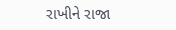રાખીને રાજા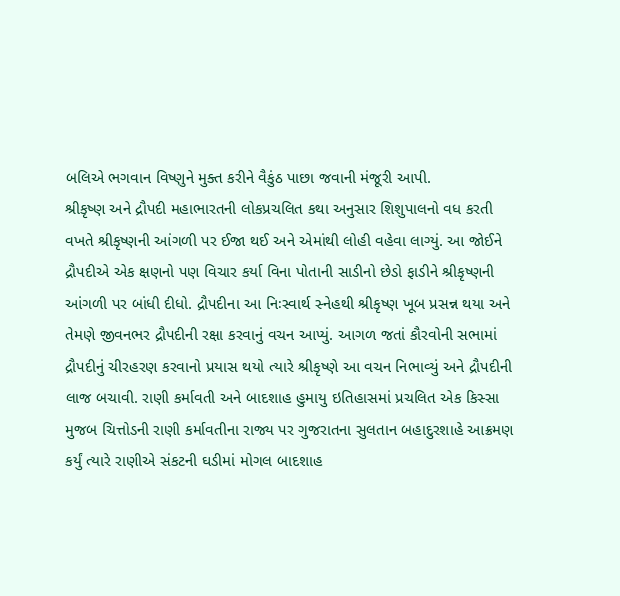બલિએ ભગવાન વિષ્ણુને મુક્ત કરીને વૈકુંઠ પાછા જવાની મંજૂરી આપી.
શ્રીકૃષ્ણ અને દ્રૌપદી મહાભારતની લોકપ્રચલિત કથા અનુસાર શિશુપાલનો વધ કરતી વખતે શ્રીકૃષ્ણની આંગળી પર ઈજા થઈ અને એમાંથી લોહી વહેવા લાગ્યું. આ જોઈને દ્રૌપદીએ એક ક્ષણનો પણ વિચાર કર્યા વિના પોતાની સાડીનો છેડો ફાડીને શ્રીકૃષ્ણની આંગળી પર બાંધી દીધો. દ્રૌપદીના આ નિઃસ્વાર્થ સ્નેહથી શ્રીકૃષ્ણ ખૂબ પ્રસન્ન થયા અને તેમણે જીવનભર દ્રૌપદીની રક્ષા કરવાનું વચન આપ્યું. આગળ જતાં કૌરવોની સભામાં દ્રૌપદીનું ચીરહરણ કરવાનો પ્રયાસ થયો ત્યારે શ્રીકૃષ્ણે આ વચન નિભાવ્યું અને દ્રૌપદીની લાજ બચાવી. રાણી કર્માવતી અને બાદશાહ હુમાયુ ઇતિહાસમાં પ્રચલિત એક કિસ્સા મુજબ ચિત્તોડની રાણી કર્માવતીના રાજ્ય પર ગુજરાતના સુલતાન બહાદુરશાહે આક્રમણ કર્યું ત્યારે રાણીએ સંકટની ઘડીમાં મોગલ બાદશાહ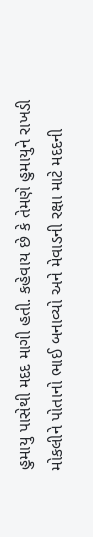હુમાયુ પાસેથી મદદ માગી હતી. કહેવાય છે કે તેમણે હુમાયુને રાખડી મોકલીને પોતાનો ભાઈ બનાવ્યો અને મેવાડની રક્ષા માટે મદદની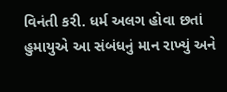વિનંતી કરી. ધર્મ અલગ હોવા છતાં હુમાયુએ આ સંબંધનું માન રાખ્યું અને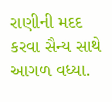રાણીની મદદ કરવા સૈન્ય સાથે આગળ વધ્યા.